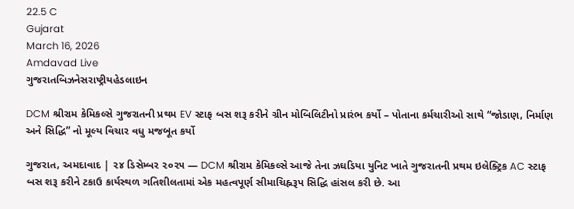22.5 C
Gujarat
March 16, 2026
Amdavad Live
ગુજરાતબિઝનેસરાષ્ટ્રીયહેડલાઇન

DCM શ્રીરામ કેમિકલ્સે ગુજરાતની પ્રથમ EV સ્ટાફ બસ શરૂ કરીને ગ્રીન મોબિલિટીનો પ્રારંભ કર્યો – પોતાના કર્મચારીઓ સાથે “જોડાણ, નિર્માણ અને સિદ્ધિ” નો મૂલ્ય વિચાર વધુ મજબૂત કર્યો

ગુજરાત, અમદાવાદ | ૨૪ ડિસેમ્બર ૨૦૨૫ — DCM શ્રીરામ કેમિકલ્સે આજે તેના ઝઘડિયા યુનિટ ખાતે ગુજરાતની પ્રથમ ઇલેક્ટ્રિક AC સ્ટાફ બસ શરૂ કરીને ટકાઉ કાર્યસ્થળ ગતિશીલતામાં એક મહત્વપૂર્ણ સીમાચિહ્નરૂપ સિદ્ધિ હાંસલ કરી છે. આ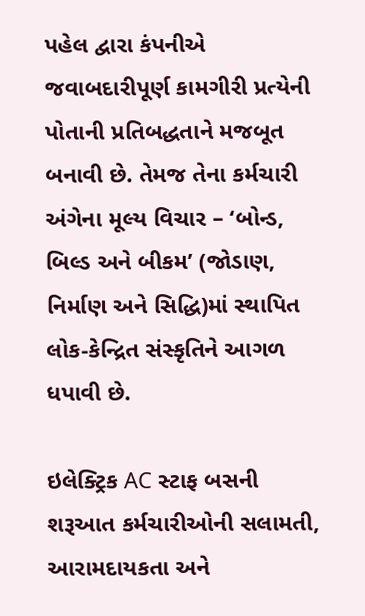પહેલ દ્વારા કંપનીએ જવાબદારીપૂર્ણ કામગીરી પ્રત્યેની પોતાની પ્રતિબદ્ધતાને મજબૂત બનાવી છે. તેમજ તેના કર્મચારી અંગેના મૂલ્ય વિચાર – ‘બોન્ડ, બિલ્ડ અને બીકમ’ (જોડાણ, નિર્માણ અને સિદ્ધિ)માં સ્થાપિત લોક-કેન્દ્રિત સંસ્કૃતિને આગળ ધપાવી છે.

ઇલેક્ટ્રિક AC સ્ટાફ બસની શરૂઆત કર્મચારીઓની સલામતી, આરામદાયકતા અને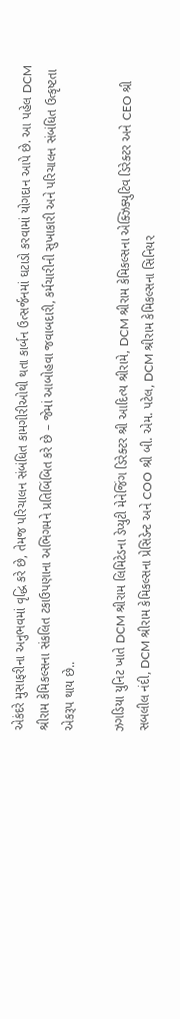એકંદરે મુસાફરીના અનુભવમાં વૃદ્ધિ કરે છે, તેમજ પરિચાલન સંબંધિત કામગીરીઓથી થતા કાર્બન ઉત્સર્જનમાં ઘટાડો કરવામાં યોગદાન આપે છે. આ પહેલ DCM શ્રીરામ કેમિકલ્સના સંકલિત ટકાઉપણાના અભિગમને પ્રતિબિંબિત કરે છે – જેમાં આબોહવા જવાબદારી, કર્મચારીની સુખાકારી અને પરિચાલન સંબંધિત ઉત્કૃષ્ટતા એકરૂપ થાય છે..

ઝગડિયા યુનિટ ખાતે DCM શ્રીરામ લિમિટેડના ડેપ્યુટી મેનેજિંગ ડિરેક્ટર શ્રી આદિત્ય શ્રીરામે, DCM શ્રીરામ કેમિકલ્સના એક્ઝિક્યુટિવ ડિરેક્ટર અને CEO શ્રી સબલીલ નંદી, DCM શ્રીરામ કેમિકલ્સના પ્રેસિડેન્ટ અને COO શ્રી બી. એમ. પટેલ, DCM શ્રીરામ કેમિકલ્સના સિનિયર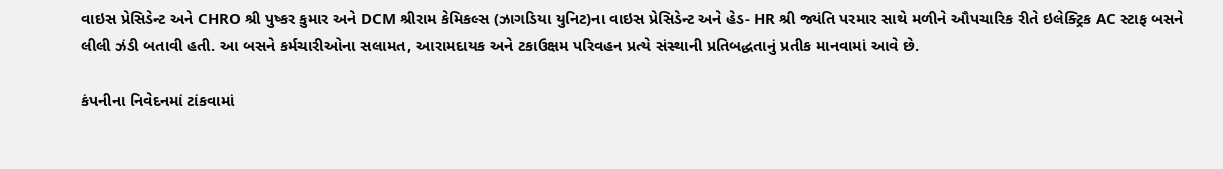વાઇસ પ્રેસિડેન્ટ અને CHRO શ્રી પુષ્કર કુમાર અને DCM શ્રીરામ કેમિકલ્સ (ઝાગડિયા યુનિટ)ના વાઇસ પ્રેસિડેન્ટ અને હેડ- HR શ્રી જ્યંતિ પરમાર સાથે મળીને ઔપચારિક રીતે ઇલેક્ટ્રિક AC સ્ટાફ બસને લીલી ઝંડી બતાવી હતી. આ બસને કર્મચારીઓના સલામત, આરામદાયક અને ટકાઉક્ષમ પરિવહન પ્રત્યે સંસ્થાની પ્રતિબદ્ધતાનું પ્રતીક માનવામાં આવે છે.

કંપનીના નિવેદનમાં ટાંકવામાં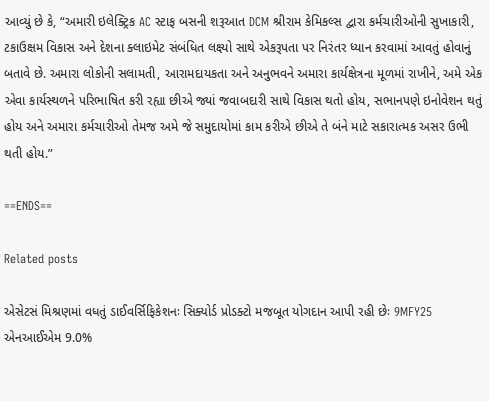આવ્યું છે કે, “અમારી ઇલેક્ટ્રિક AC સ્ટાફ બસની શરૂઆત DCM શ્રીરામ કેમિકલ્સ દ્વારા કર્મચારીઓની સુખાકારી, ટકાઉક્ષમ વિકાસ અને દેશના ક્લાઇમેટ સંબંધિત લક્ષ્યો સાથે એકરૂપતા પર નિરંતર ધ્યાન કરવામાં આવતું હોવાનું બતાવે છે. અમારા લોકોની સલામતી, આરામદાયકતા અને અનુભવને અમારા કાર્યક્ષેત્રના મૂળમાં રાખીને, અમે એક એવા કાર્યસ્થળને પરિભાષિત કરી રહ્યા છીએ જ્યાં જવાબદારી સાથે વિકાસ થતો હોય, સભાનપણે ઇનોવેશન થતું હોય અને અમારા કર્મચારીઓ તેમજ અમે જે સમુદાયોમાં કામ કરીએ છીએ તે બંને માટે સકારાત્મક અસર ઉભી થતી હોય.”

==ENDS==

Related posts

એસેટસં મિશ્રણમાં વધતું ડાઈવર્સિફિકેશનઃ સિક્યોર્ડ પ્રોડક્ટો મજબૂત યોગદાન આપી રહી છેઃ 9MFY25 એનઆઈએમ 9.0%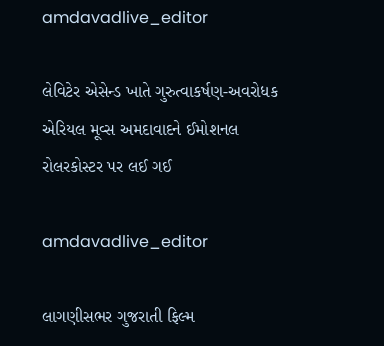amdavadlive_editor

લેવિટેર એસેન્ડ ખાતે ગુરુત્વાકર્ષણ-અવરોધક એરિયલ મૂવ્સ અમદાવાદને ઈમોશનલ રોલરકોસ્ટર પર લઈ ગઈ

amdavadlive_editor

લાગણીસભર ગુજરાતી ફિલ્મ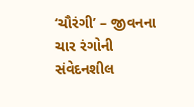‘ચૌરંગી’ – જીવનના ચાર રંગોની સંવેદનશીલ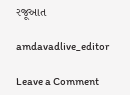રજૂઆત

amdavadlive_editor

Leave a Comment